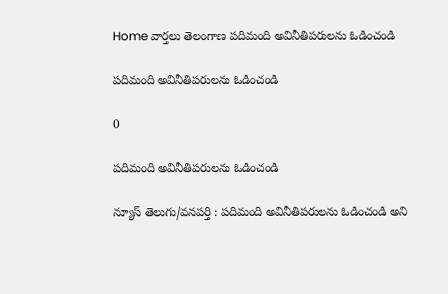Home వార్తలు తెలంగాణ పదిమంది అవినీతిపరులను ఓడించండి

పదిమంది అవినీతిపరులను ఓడించండి

0

పదిమంది అవినీతిపరులను ఓడించండి

న్యూస్ తెలుగు/వనపర్తి : పదిమంది అవినీతిపరులను ఓడించండి అని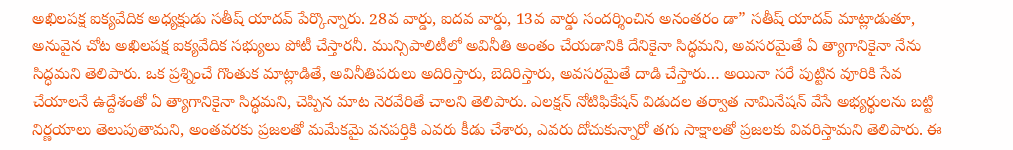అఖిలపక్ష ఐక్యవేదిక అధ్యక్షుడు సతీష్ యాదవ్ పేర్కొన్నారు. 28వ వార్డు, ఐదవ వార్డు, 13వ వార్డు సందర్శించిన అనంతరం డా” సతీష్ యాదవ్ మాట్లాడుతూ, అనువైన చోట అఖిలపక్ష ఐక్యవేదిక సభ్యులు పోటీ చేస్తారనీ. మున్సిపాలిటీలో అవినీతి అంతం చేయడానికి దేనికైనా సిద్ధమని, అవసరమైతే ఏ త్యాగానికైనా నేను సిద్ధమని తెలిపారు. ఒక ప్రశ్నించే గొంతుక మాట్లాడితే, అవినీతిపరులు అదిరిస్తారు, బెదిరిస్తారు, అవసరమైతే దాడి చేస్తారు… అయినా సరే పుట్టిన వూరికి సేవ చేయాలనే ఉద్దేశంతో ఏ త్యాగానికైనా సిద్ధమని, చెప్పిన మాట నెరవేరితే చాలని తెలిపారు. ఎలక్షన్ నోటిఫికేషన్ విడుదల తర్వాత నామినేషన్ వేసే అభ్యర్థులను బట్టి నిర్ణయాలు తెలుపుతామని, అంతవరకు ప్రజలతో మమేకమై వనపర్తికి ఎవరు కీడు చేశారు, ఎవరు దోచుకున్నారో తగు సాక్షాలతో ప్రజలకు వివరిస్తామని తెలిపారు. ఈ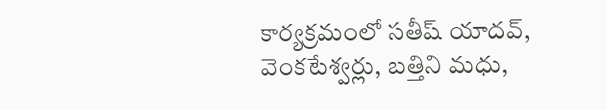కార్యక్రమంలో సతీష్ యాదవ్, వెంకటేశ్వర్లు, బత్తిని మధు,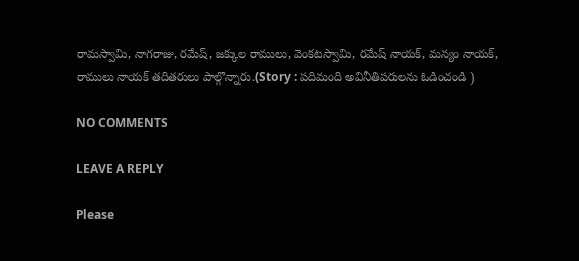రామస్వామి, నాగరాజు, రమేష్, జక్కుల రాములు, వెంకటస్వామి, రమేష్ నాయక్, మన్యం నాయక్, రాములు నాయక్ తదితరులు పాల్గొన్నారు.(Story : పదిమంది అవినీతిపరులను ఓడించండి )

NO COMMENTS

LEAVE A REPLY

Please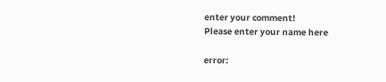enter your comment!
Please enter your name here

error: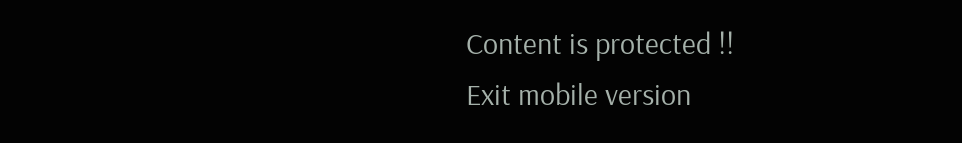Content is protected !!
Exit mobile version